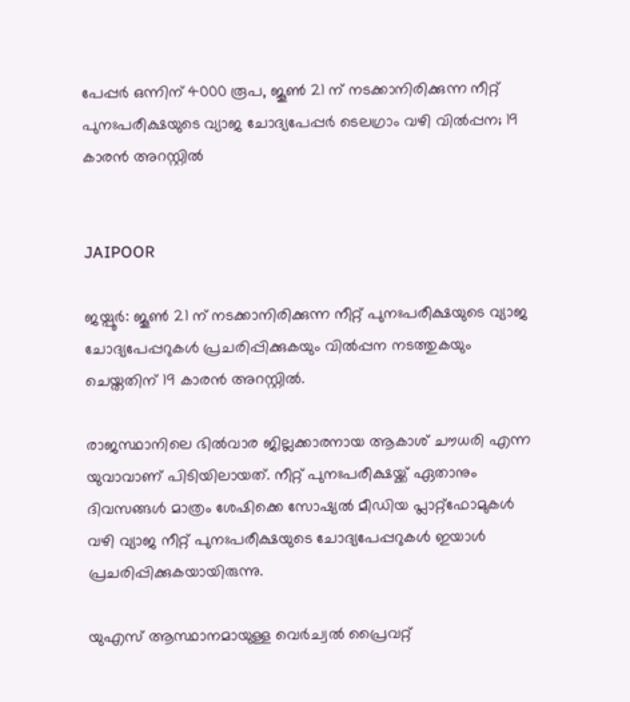പേപ്പര്‍ ഒന്നിന് 4000 രൂപ, ജൂണ്‍ 21 ന് നടക്കാനിരിക്കുന്ന നീറ്റ് പുനഃപരീക്ഷയുടെ വ്യാജ ചോദ്യപേപ്പര്‍ ടെലഗ്രാം വഴി വില്‍പ്പന; 19 കാരന്‍ അറസ്റ്റില്‍


JAIPOOR

ജയ്പൂര്‍: ജൂണ്‍ 21 ന് നടക്കാനിരിക്കുന്ന നീറ്റ് പുനഃപരീക്ഷയുടെ വ്യാജ ചോദ്യപേപ്പറുകള്‍ പ്രചരിപ്പിക്കുകയും വില്‍പ്പന നടത്തുകയും ചെയ്തതിന് 19 കാരന്‍ അറസ്റ്റില്‍.

രാജസ്ഥാനിലെ ഭില്‍വാര ജില്ലക്കാരനായ ആകാശ് ചൗധരി എന്ന യുവാവാണ് പിടിയിലായത്. നീറ്റ് പുനഃപരീക്ഷയ്ക്ക് ഏതാനും ദിവസങ്ങള്‍ മാത്രം ശേഷിക്കെ സോഷ്യല്‍ മീഡിയ പ്ലാറ്റ്ഫോമുകള്‍ വഴി വ്യാജ നീറ്റ് പുനഃപരീക്ഷയുടെ ചോദ്യപേപ്പറുകള്‍ ഇയാള്‍ പ്രചരിപ്പിക്കുകയായിരുന്നു.

യുഎസ് ആസ്ഥാനമായുള്ള വെര്‍ച്വല്‍ പ്രൈവറ്റ്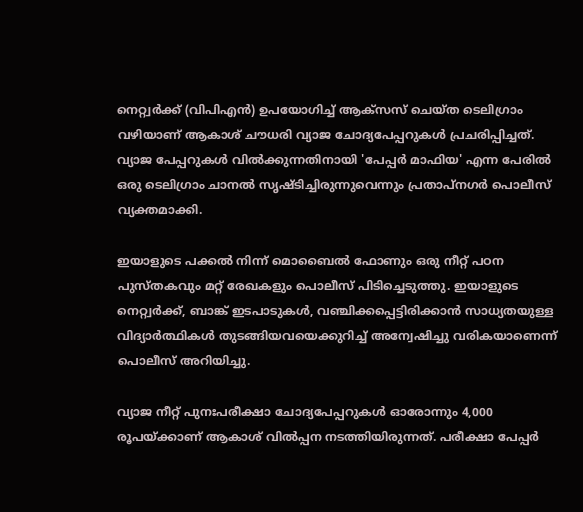നെറ്റ്വര്‍ക്ക് (വിപിഎന്‍) ഉപയോഗിച്ച് ആക്സസ് ചെയ്ത ടെലിഗ്രാം വഴിയാണ് ആകാശ് ചൗധരി വ്യാജ ചോദ്യപേപ്പറുകള്‍ പ്രചരിപ്പിച്ചത്. വ്യാജ പേപ്പറുകള്‍ വില്‍ക്കുന്നതിനായി 'പേപ്പര്‍ മാഫിയ' എന്ന പേരില്‍ ഒരു ടെലിഗ്രാം ചാനല്‍ സൃഷ്ടിച്ചിരുന്നുവെന്നും പ്രതാപ്നഗര്‍ പൊലീസ് വ്യക്തമാക്കി.

ഇയാളുടെ പക്കല്‍ നിന്ന് മൊബൈല്‍ ഫോണും ഒരു നീറ്റ് പഠന പുസ്തകവും മറ്റ് രേഖകളും പൊലീസ് പിടിച്ചെടുത്തു. ഇയാളുടെ നെറ്റ്വര്‍ക്ക്, ബാങ്ക് ഇടപാടുകള്‍, വഞ്ചിക്കപ്പെട്ടിരിക്കാന്‍ സാധ്യതയുള്ള വിദ്യാര്‍ത്ഥികള്‍ തുടങ്ങിയവയെക്കുറിച്ച് അന്വേഷിച്ചു വരികയാണെന്ന് പൊലീസ് അറിയിച്ചു.

വ്യാജ നീറ്റ് പുനഃപരീക്ഷാ ചോദ്യപേപ്പറുകള്‍ ഓരോന്നും 4,000 രൂപയ്ക്കാണ് ആകാശ് വില്‍പ്പന നടത്തിയിരുന്നത്. പരീക്ഷാ പേപ്പര്‍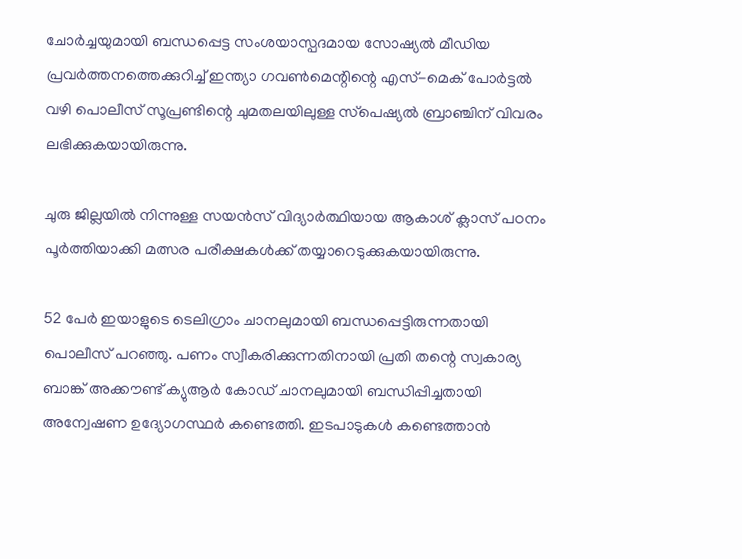ചോര്‍ച്ചയുമായി ബന്ധപ്പെട്ട സംശയാസ്പദമായ സോഷ്യല്‍ മീഡിയ പ്രവര്‍ത്തനത്തെക്കുറിച്ച് ഇന്ത്യാ ഗവണ്‍മെന്റിന്റെ എസ്-മെക് പോര്‍ട്ടല്‍ വഴി പൊലീസ് സൂപ്രണ്ടിന്റെ ചുമതലയിലുള്ള സ്‌പെഷ്യല്‍ ബ്രാഞ്ചിന് വിവരം ലഭിക്കുകയായിരുന്നു.

ചുരു ജില്ലയില്‍ നിന്നുള്ള സയന്‍സ് വിദ്യാര്‍ത്ഥിയായ ആകാശ് ക്ലാസ് പഠനം പൂര്‍ത്തിയാക്കി മത്സര പരീക്ഷകള്‍ക്ക് തയ്യാറെടുക്കുകയായിരുന്നു.

52 പേര്‍ ഇയാളുടെ ടെലിഗ്രാം ചാനലുമായി ബന്ധപ്പെട്ടിരുന്നതായി പൊലീസ് പറഞ്ഞു. പണം സ്വീകരിക്കുന്നതിനായി പ്രതി തന്റെ സ്വകാര്യ ബാങ്ക് അക്കൗണ്ട് ക്യുആര്‍ കോഡ് ചാനലുമായി ബന്ധിപ്പിച്ചതായി അന്വേഷണ ഉദ്യോഗസ്ഥര്‍ കണ്ടെത്തി. ഇടപാടുകള്‍ കണ്ടെത്താന്‍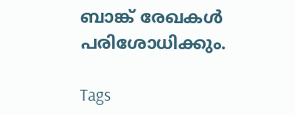ബാങ്ക് രേഖകള്‍ പരിശോധിക്കും.

Tags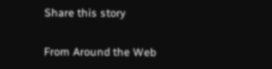Share this story

From Around the Web